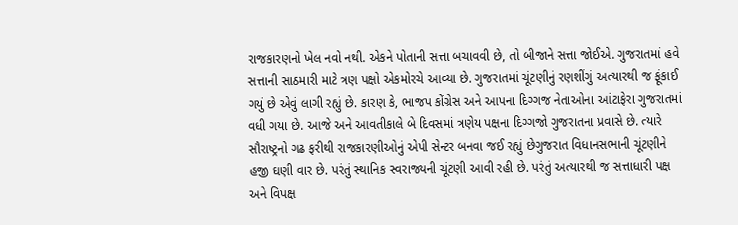રાજકારણનો ખેલ નવો નથી. એકને પોતાની સત્તા બચાવવી છે, તો બીજાને સત્તા જોઈએ. ગુજરાતમાં હવે સત્તાની સાઠમારી માટે ત્રણ પક્ષો એકમોરચે આવ્યા છે. ગુજરાતમાં ચૂંટણીનું રણશીંગું અત્યારથી જ ફૂંકાઈ ગયું છે એવું લાગી રહ્યું છે. કારણ કે, ભાજપ કોંગ્રેસ અને આપના દિગ્ગજ નેતાઓના આંટાફેરા ગુજરાતમાં વધી ગયા છે. આજે અને આવતીકાલે બે દિવસમાં ત્રણેય પક્ષના દિગ્ગજો ગુજરાતના પ્રવાસે છે. ત્યારે સૌરાષ્ટ્રનો ગઢ ફરીથી રાજકારણીઓનું એપી સેન્ટર બનવા જઈ રહ્યું છેગુજરાત વિધાનસભાની ચૂંટણીને હજી ઘણી વાર છે. પરંતું સ્થાનિક સ્વરાજ્યની ચૂંટણી આવી રહી છે. પરંતું અત્યારથી જ સત્તાધારી પક્ષ અને વિપક્ષ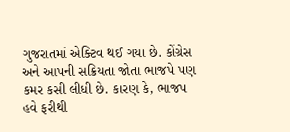ગુજરાતમાં એક્ટિવ થઈ ગયા છે. કોંગ્રેસ અને આપની સક્રિયતા જોતા ભાજપે પણ કમર કસી લીધી છે. કારણ કે, ભાજપ હવે ફરીથી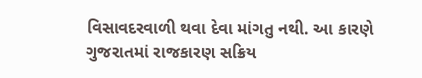વિસાવદરવાળી થવા દેવા માંગતુ નથી. આ કારણે ગુજરાતમાં રાજકારણ સક્રિય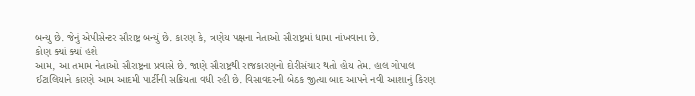બન્યુ છે. જેનું એપીસેન્ટર સૌરાષ્ટ્ર બન્યું છે. કારણ કે, ત્રણેય પક્ષના નેતાઓ સૌરાષ્ટ્રમાં ધામા નાંખવાના છે.
કોણ ક્યાં ક્યાં હશે
આમ, આ તમામ નેતાઓ સૌરાષ્ટ્રના પ્રવાસે છે. જાણે સૌરાષ્ટ્રથી રાજકારણનો દોરીસંચાર થતો હોય તેમ. હાલ ગોપાલ ઈટાલિયાને કારણે આમ આદમી પાર્ટીની સક્રિયતા વધી રહી છે. વિસાવદરની બેઠક જીત્યા બાદ આપને નવી આશાનું કિરણ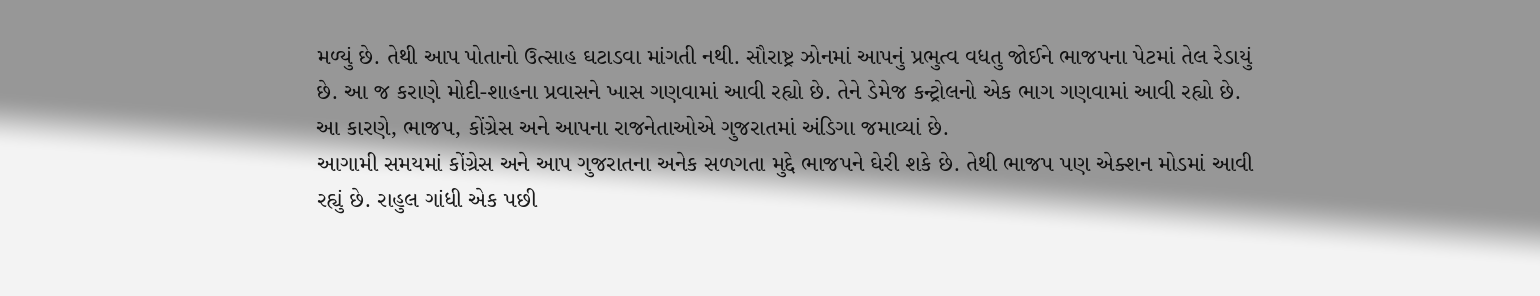મળ્યું છે. તેથી આપ પોતાનો ઉત્સાહ ઘટાડવા માંગતી નથી. સૌરાષ્ટ્ર ઝોનમાં આપનું પ્રભુત્વ વધતુ જોઈને ભાજપના પેટમાં તેલ રેડાયું છે. આ જ કરાણે મોદી-શાહના પ્રવાસને ખાસ ગણવામાં આવી રહ્યો છે. તેને ડેમેજ કન્ટ્રોલનો એક ભાગ ગણવામાં આવી રહ્યો છે. આ કારણે, ભાજપ, કોંગ્રેસ અને આપના રાજનેતાઓએ ગુજરાતમાં અંડિગા જમાવ્યાં છે.
આગામી સમયમાં કોંગ્રેસ અને આપ ગુજરાતના અનેક સળગતા મુદ્દે ભાજપને ઘેરી શકે છે. તેથી ભાજપ પણ એક્શન મોડમાં આવી રહ્યું છે. રાહુલ ગાંધી એક પછી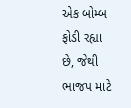એક બોમ્બ ફોડી રહ્યા છે, જેથી ભાજપ માટે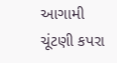આગામી ચૂંટણી કપરા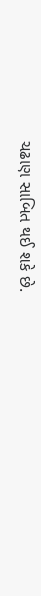ચઢાણ સાબિત થઈ શકે છે.